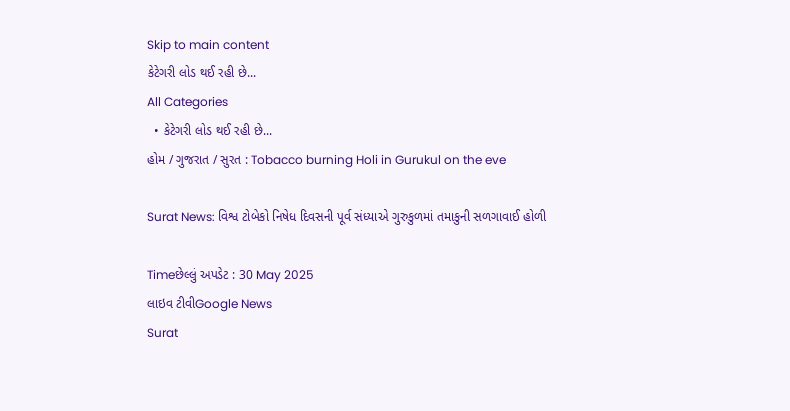Skip to main content
કેટેગરી લોડ થઈ રહી છે...
All Categories
  • કેટેગરી લોડ થઈ રહી છે...
હોમ / ગુજરાત / સુરત : Tobacco burning Holi in Gurukul on the eve

Surat News: વિશ્વ ટોબેકો નિષેધ દિવસની પૂર્વ સંધ્યાએ ગુરુકુળમાં તમાકુની સળગાવાઈ હોળી

Timeછેલ્લું અપડેટ : 30 May 2025
લાઇવ ટીવીGoogle News
Surat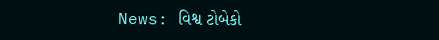News: વિશ્વ ટોબેકો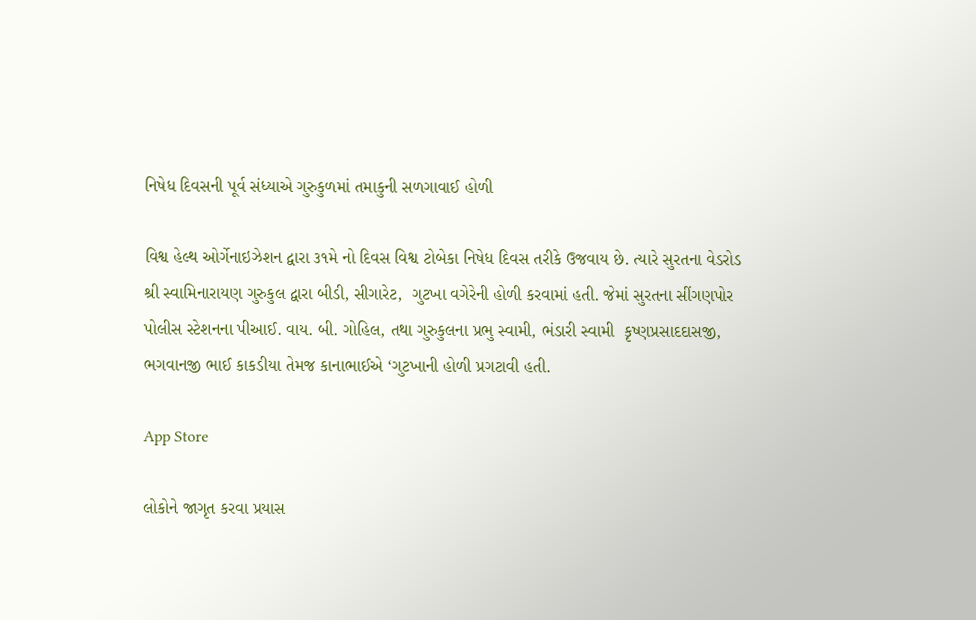નિષેધ દિવસની પૂર્વ સંધ્યાએ ગુરુકુળમાં તમાકુની સળગાવાઈ હોળી

વિશ્વ હેલ્થ ઓર્ગેનાઇઝેશન દ્વારા ૩૧મે નો દિવસ વિશ્વ ટોબેકા નિષેધ દિવસ તરીકે ઉજવાય છે. ત્યારે સુરતના વેડરોડ શ્રી સ્વામિનારાયણ ગુરુકુલ દ્વારા બીડી, સીગારેટ,  ગુટખા વગેરેની હોળી કરવામાં હતી. જેમાં સુરતના સીંગણપોર પોલીસ સ્ટેશનના પીઆઈ. વાય. બી. ગોહિલ, તથા ગુરુકુલના પ્રભુ સ્વામી, ભંડારી સ્વામી  કૃષ્ણપ્રસાદદાસજી, ભગવાનજી ભાઈ કાકડીયા તેમજ કાનાભાઈએ ‘ગુટખાની હોળી પ્રગટાવી હતી.

App Store

લોકોને જાગૃત કરવા પ્રયાસ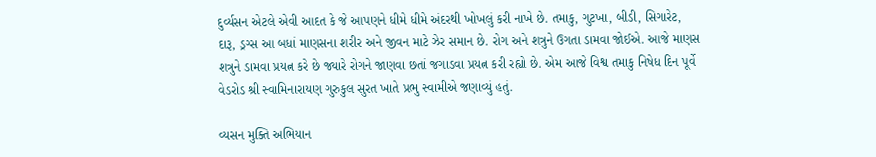દુર્વ્યસન એટલે એવી આદત કે જે આપણને ધીમે ધીમે અંદરથી ખોખલું કરી નાખે છે. તમાકુ, ગુટખા, બીડી, સિગારેટ, દારૂ, ડ્રગ્સ આ બધાં માણસના શરીર અને જીવન માટે ઝેર સમાન છે. રોગ અને શત્રુને ઉગતા ડામવા જોઈએ. આજે માણસ શત્રુને ડામવા પ્રયત્ન કરે છે જ્યારે રોગને જાણવા છતાં જગાડવા પ્રયત્ન કરી રહ્યો છે. એમ આજે વિશ્વ તમાકુ નિષેધ દિન પૂર્વે વેડરોડ શ્રી સ્વામિનારાયણ ગુરુકુલ સુરત ખાતે પ્રભુ સ્વામીએ જણાવ્યું હતું.

વ્યસન મુક્તિ અભિયાન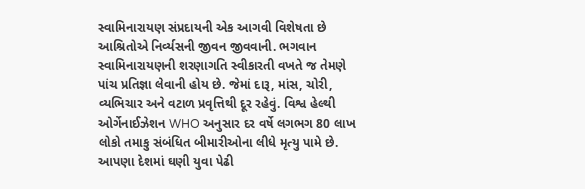સ્વામિનારાયણ સંપ્રદાયની એક આગવી વિશેષતા છે આશ્રિતોએ નિર્વ્યસની જીવન જીવવાની. ભગવાન સ્વામિનારાયણની શરણાગતિ સ્વીકારતી વખતે જ તેમણે પાંચ પ્રતિજ્ઞા લેવાની હોય છે. જેમાં દારૂ, માંસ, ચોરી, વ્યભિચાર અને વટાળ પ્રવૃત્તિથી દૂર રહેવું. વિશ્વ હેલ્થી ઓર્ગેનાઈઝેશન WHO અનુસાર દર વર્ષે લગભગ 80 લાખ લોકો તમાકુ સંબંધિત બીમારીઓના લીધે મૃત્યુ પામે છે. આપણા દેશમાં ઘણી યુવા પેઢી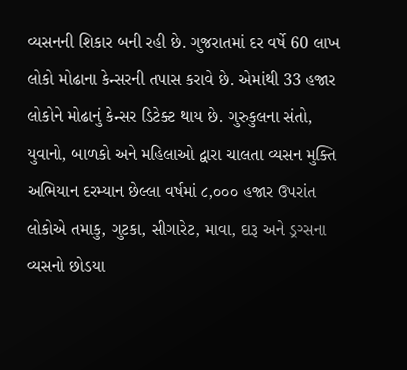વ્યસનની શિકાર બની રહી છે. ગુજરાતમાં દર વર્ષે 60 લાખ લોકો મોઢાના કેન્સરની તપાસ કરાવે છે. એમાંથી 33 હજાર લોકોને મોઢાનું કેન્સર ડિટેક્ટ થાય છે. ગુરુકુલના સંતો, યુવાનો, બાળકો અને મહિલાઓ દ્વારા ચાલતા વ્યસન મુક્તિ અભિયાન દરમ્યાન છેલ્લા વર્ષમાં ૮,૦૦૦ હજાર ઉપરાંત લોકોએ તમાકુ, ગુટકા, સીગારેટ, માવા, દારૂ અને ડ્રગ્સના વ્યસનો છોડયા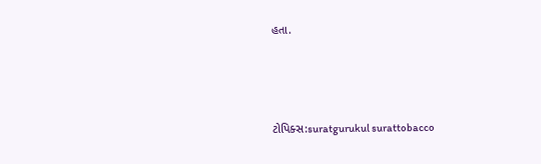હતા.



ટોપિક્સ:suratgurukul surattobacco